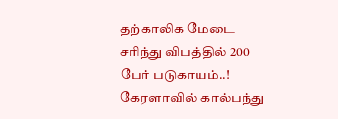தற்காலிக மேடை சரிந்து விபத்தில் 200 பேர் படுகாயம்..!
கேரளாவில் கால்பந்து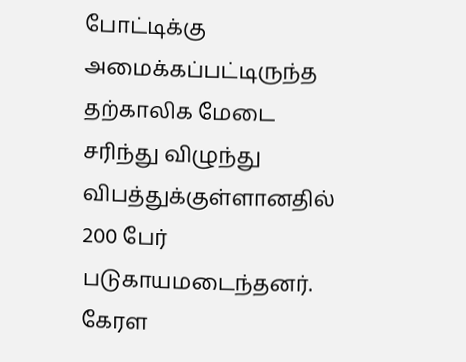போட்டிக்கு அமைக்கப்பட்டிருந்த தற்காலிக மேடை சரிந்து விழுந்து விபத்துக்குள்ளானதில் 200 பேர் படுகாயமடைந்தனர். கேரள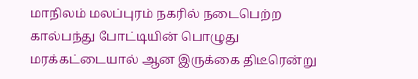மாநிலம் மலப்புரம் நகரில் நடைபெற்ற கால்பந்து போட்டியின் பொழுது மரக்கட்டையால் ஆன இருக்கை திடீரென்று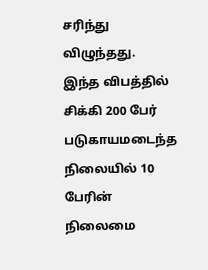சரிந்து விழுந்தது.
இந்த விபத்தில் சிக்கி 200 பேர் படுகாயமடைந்த நிலையில் 10 பேரின் நிலைமை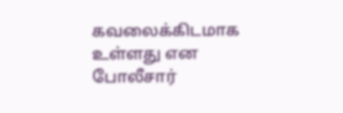கவலைக்கிடமாக உள்ளது என போலீசார்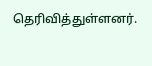தெரிவித்துள்ளனர்.